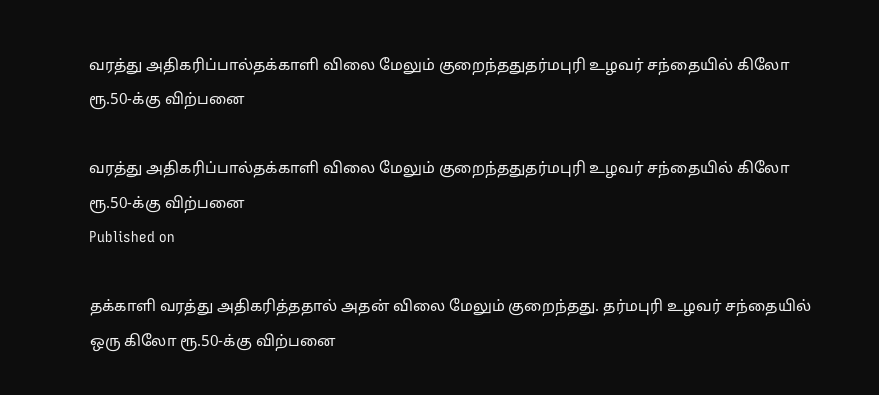வரத்து அதிகரிப்பால்தக்காளி விலை மேலும் குறைந்ததுதர்மபுரி உழவர் சந்தையில் கிலோ ரூ.50-க்கு விற்பனை

வரத்து அதிகரிப்பால்தக்காளி விலை மேலும் குறைந்ததுதர்மபுரி உழவர் சந்தையில் கிலோ ரூ.50-க்கு விற்பனை
Published on

தக்காளி வரத்து அதிகரித்ததால் அதன் விலை மேலும் குறைந்தது. தர்மபுரி உழவர் சந்தையில் ஒரு கிலோ ரூ.50-க்கு விற்பனை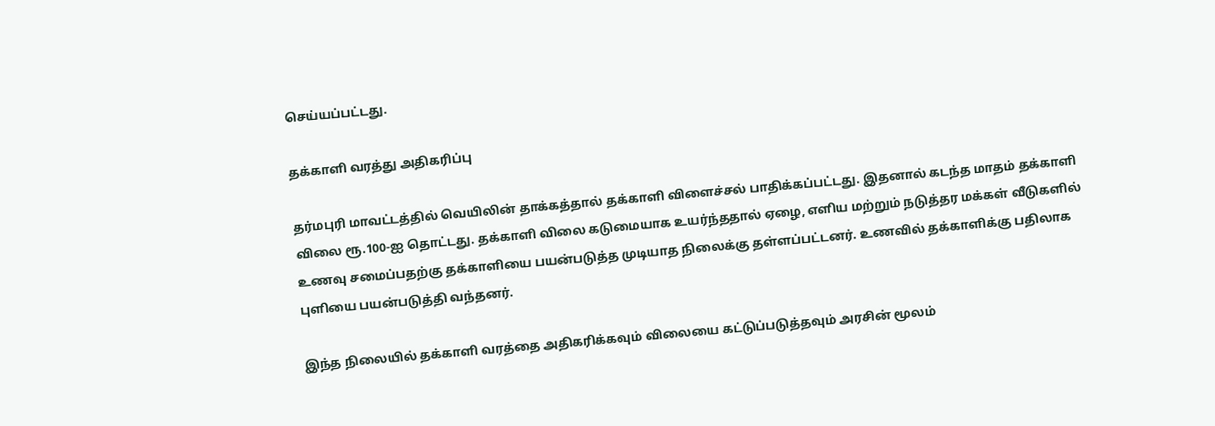செய்யப்பட்டது.

தக்காளி வரத்து அதிகரிப்பு

தர்மபுரி மாவட்டத்தில் வெயிலின் தாக்கத்தால் தக்காளி விளைச்சல் பாதிக்கப்பட்டது. இதனால் கடந்த மாதம் தக்காளி விலை ரூ.100-ஐ தொட்டது. தக்காளி விலை கடுமையாக உயர்ந்ததால் ஏழை, எளிய மற்றும் நடுத்தர மக்கள் வீடுகளில் உணவு சமைப்பதற்கு தக்காளியை பயன்படுத்த முடியாத நிலைக்கு தள்ளப்பட்டனர். உணவில் தக்காளிக்கு பதிலாக புளியை பயன்படுத்தி வந்தனர்.

இந்த நிலையில் தக்காளி வரத்தை அதிகரிக்கவும் விலையை கட்டுப்படுத்தவும் அரசின் மூலம்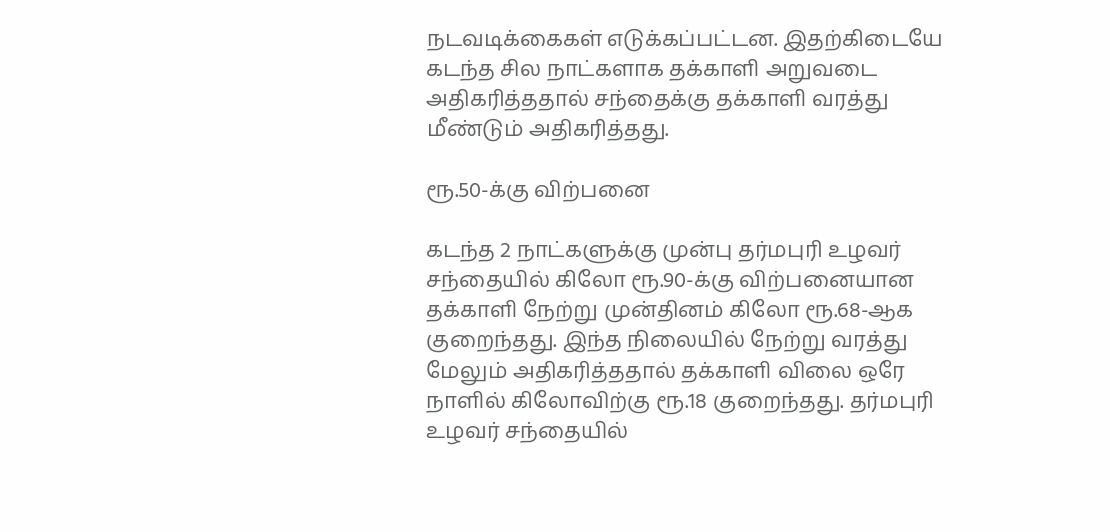நடவடிக்கைகள் எடுக்கப்பட்டன. இதற்கிடையே கடந்த சில நாட்களாக தக்காளி அறுவடை அதிகரித்ததால் சந்தைக்கு தக்காளி வரத்து மீண்டும் அதிகரித்தது.

ரூ.50-க்கு விற்பனை

கடந்த 2 நாட்களுக்கு முன்பு தர்மபுரி உழவர் சந்தையில் கிலோ ரூ.90-க்கு விற்பனையான தக்காளி நேற்று முன்தினம் கிலோ ரூ.68-ஆக குறைந்தது. இந்த நிலையில் நேற்று வரத்து மேலும் அதிகரித்ததால் தக்காளி விலை ஒரே நாளில் கிலோவிற்கு ரூ.18 குறைந்தது. தர்மபுரி உழவர் சந்தையில்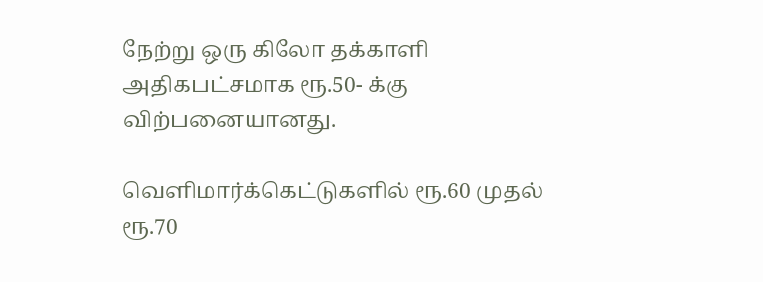நேற்று ஒரு கிலோ தக்காளி அதிகபட்சமாக ரூ.50- க்கு விற்பனையானது.

வெளிமார்க்கெட்டுகளில் ரூ.60 முதல் ரூ.70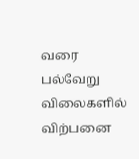வரை பல்வேறு விலைகளில் விற்பனை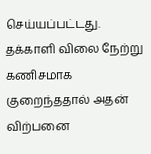செய்யப்பட்டது. தக்காளி விலை நேற்று கணிசமாக குறைந்ததால் அதன் விற்பனை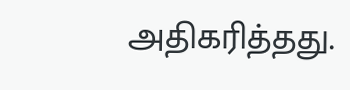அதிகரித்தது.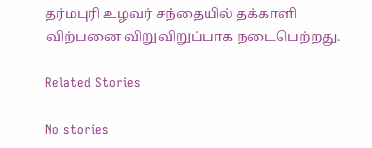தர்மபுரி உழவர் சந்தையில் தக்காளி விற்பனை விறுவிறுப்பாக நடைபெற்றது.

Related Stories

No stories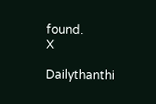found.
X

Dailythanthi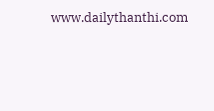www.dailythanthi.com